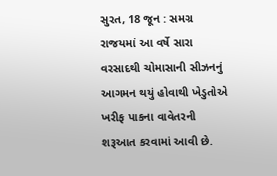સુરત, 18 જૂન : સમગ્ર રાજયમાં આ વર્ષે સારા વરસાદથી ચોમાસાની સીઝનનું આગમન થયું હોવાથી ખેડુતોએ ખરીફ પાકના વાવેતરની શરૂઆત કરવામાં આવી છે.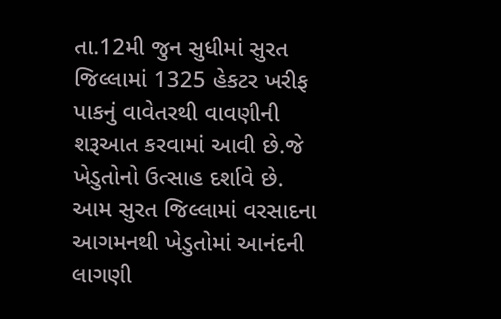તા.12મી જુન સુધીમાં સુરત જિલ્લામાં 1325 હેકટર ખરીફ પાકનું વાવેતરથી વાવણીની શરૂઆત કરવામાં આવી છે.જે ખેડુતોનો ઉત્સાહ દર્શાવે છે.
આમ સુરત જિલ્લામાં વરસાદના આગમનથી ખેડુતોમાં આનંદની લાગણી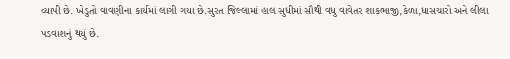વ્યાપી છે. ખેડુતો વાવણીના કાર્યમાં લાગી ગયા છે.સુરત જિલ્લામાં હાલ સુધીમાં સૌથી વધુ વાવેતર શાકભાજી,કેળા,ધાસચારો અને લીલા પડવાશનું થયું છે.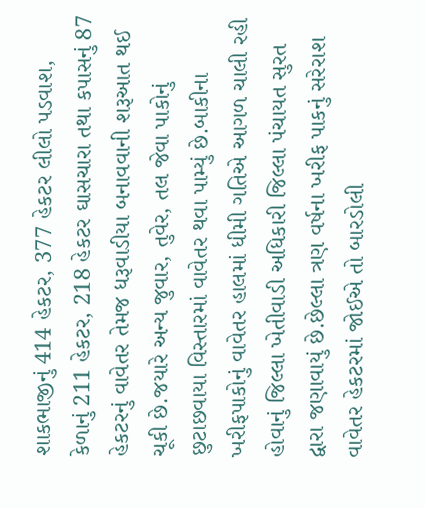શાકભાજીનું 414 હેકટર, 377 હેકટર લીલો પડવાશ, કેળાનું 211 હેકટર, 218 હેકટર ઘાસચારા તથા કપાસનું 87 હેકટરનું વાવેતર તેમજ ધરૂવાડીયા બનાવવાની શરૂઆત થઈ ચૂકી છે.જયારે અન્ય જુવાર, તુવેર, તલ જેવા પાકોનું છુટાછવાયા વિસ્તારમાં વાવેતર થવા પામ્યું છે.બાકીના ખરીફપાકોનું વાવેતર હાલમાં ધીમી ગતિએ આગળ ચાલી રહી હોવાનું જિલ્લા ખેતીવાડી અધિકારી જિલ્લા પંચાયત સુરત દ્વારા જણાવાયું છે.છેલ્લા ત્રણ વર્ષના ખરીફ પાકનું સરેરાશ વાવેતર હેકટરમાં જોઈએ તો બારડોલી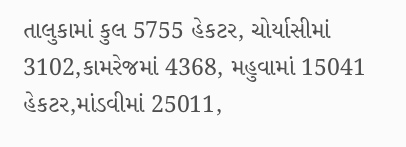તાલુકામાં કુલ 5755 હેકટર, ચોર્યાસીમાં 3102,કામરેજમાં 4368, મહુવામાં 15041 હેકટર,માંડવીમાં 25011,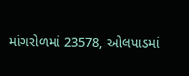માંગરોળમાં 23578, ઓલપાડમાં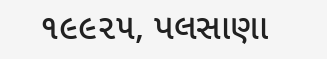૧૯૯૨૫, પલસાણા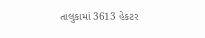તાલુકામાં 3613 હેકટર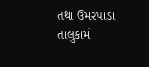તથા ઉમરપાડા તાલુકામં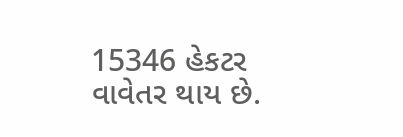15346 હેકટર વાવેતર થાય છે.